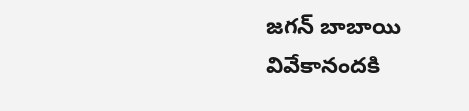జగన్ బాబాయి వివేకానందకి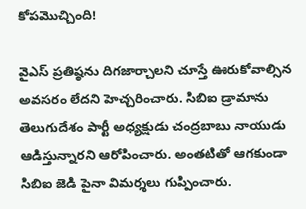కోపమొచ్చింది!

వైఎస్ ప్రతిష్ఠను దిగజార్చాలని చూస్తే ఊరుకోవాల్సిన అవసరం లేదని హెచ్చరించారు. సిబిఐ డ్రామాను తెలుగుదేశం పార్టీ అధ్యక్షుడు చంద్రబాబు నాయుడు ఆడిస్తున్నారని ఆరోపించారు. అంతటితో ఆగకుండా సిబిఐ జెడి పైనా విమర్శలు గుప్పించారు.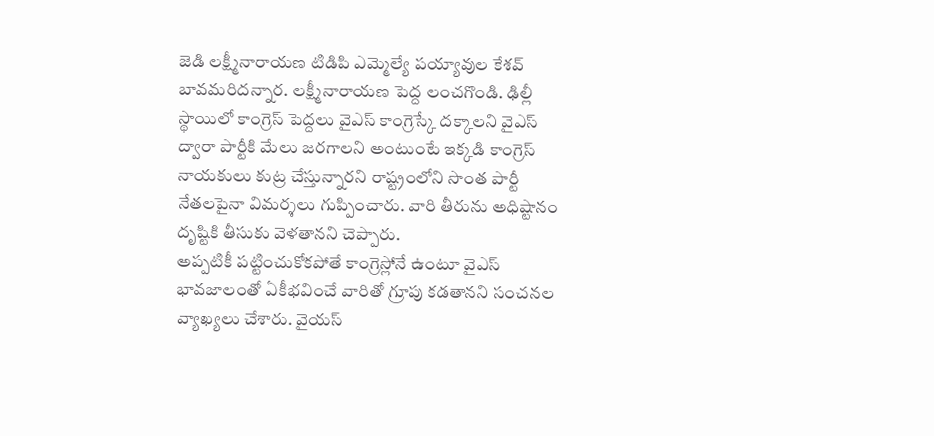జెడి లక్ష్మీనారాయణ టిడిపి ఎమ్మెల్యే పయ్యావుల కేశవ్ బావమరిదన్నార. లక్ష్మీనారాయణ పెద్ద లంచగొండి. ఢిల్లీ స్థాయిలో కాంగ్రెస్ పెద్దలు వైఎస్ కాంగ్రెస్కే దక్కాలని వైఎస్ ద్వారా పార్టీకి మేలు జరగాలని అంటుంటే ఇక్కడి కాంగ్రెస్ నాయకులు కుట్ర చేస్తున్నారని రాష్ట్రంలోని సొంత పార్టీ నేతలపైనా విమర్శలు గుప్పించారు. వారి తీరును అధిష్టానం దృష్టికి తీసుకు వెళతానని చెప్పారు.
అప్పటికీ పట్టించుకోకపోతే కాంగ్రెస్లోనే ఉంటూ వైఎస్ భావజాలంతో ఏకీభవించే వారితో గ్రూపు కడతానని సంచనల వ్యాఖ్యలు చేశారు. వైయస్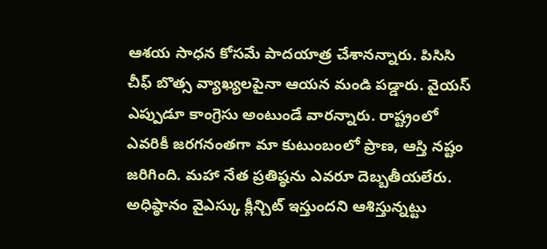ఆశయ సాధన కోసమే పాదయాత్ర చేశానన్నారు. పిసిసి చీఫ్ బొత్స వ్యాఖ్యలపైనా ఆయన మండి పడ్డారు. వైయస్ ఎప్పుడూ కాంగ్రెసు అంటుండే వారన్నారు. రాష్ట్రంలో ఎవరికీ జరగనంతగా మా కుటుంబంలో ప్రాణ, ఆస్తి నష్టం జరిగింది. మహా నేత ప్రతిష్ఠను ఎవరూ దెబ్బతీయలేరు. అధిష్ఠానం వైఎస్కు క్లీన్చిట్ ఇస్తుందని ఆశిస్తున్నట్టు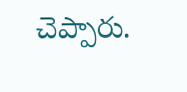చెప్పారు.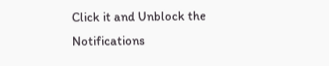Click it and Unblock the Notifications